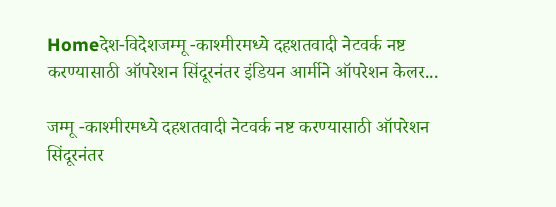Homeदेश-विदेशजम्मू -काश्मीरमध्ये दहशतवादी नेटवर्क नष्ट करण्यासाठी ऑपरेशन सिंदूरनंतर इंडियन आर्मीने ऑपरेशन केलर...

जम्मू -काश्मीरमध्ये दहशतवादी नेटवर्क नष्ट करण्यासाठी ऑपरेशन सिंदूरनंतर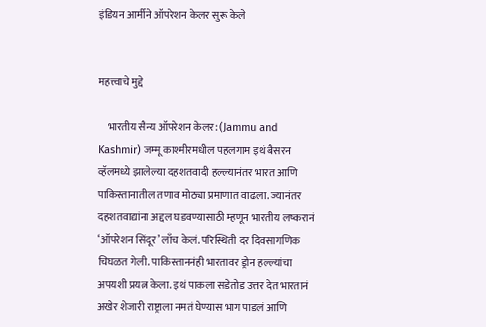इंडियन आर्मीने ऑपरेशन केलर सुरू केले


महत्त्वाचे मुद्दे

    भारतीय सैन्य ऑपरेशन केलर: (Jammu and Kashmir) जम्मू काश्मीरमधील पहलगाम इथं बैसरन व्हॅलमध्ये झालेल्या दहशतवादी हल्ल्यानंतर भारत आणि पाकिस्तानातील तणाव मोठ्या प्रमाणात वाढला. ज्यानंतर दहशतवाद्यांना अद्दल घडवण्यासाठी म्हणून भारतीय लष्करानं ‘ऑपरेशन सिंदूर’ लाँच केलं. परिस्थिती दर दिवसागणिक चिघळत गेली. पाकिस्ताननंही भारतावर ड्रोन हल्ल्यांचा अपयशी प्रयत्न केला. इथं पाकला सडेतोड उत्तर देत भारतानं अखेर शेजारी राष्ट्राला नमतं घेण्यास भाग पाडलं आणि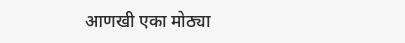आणखी एका मोठ्या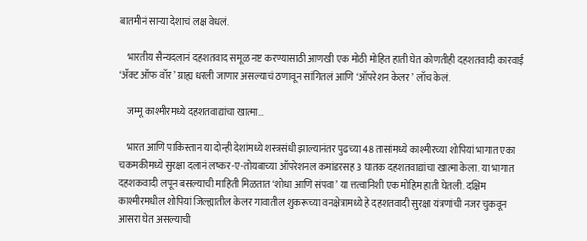बातमीनं साऱ्या देशाचं लक्ष वेधलं.

    भारतीय सैन्यदलानं दहशतवाद समूळ नष्ट करण्यासाठी आणखी एक मोठी मोहित हाती घेत कोणतीही दहशतवादी कारवाई ‘ॲक्ट ऑफ वॉर’ ग्राह्य धरली जाणार असल्याचं ठणावून सांगितलं आणि ‘ऑपरेशन केलर’ लाँच केलं.

    जम्मू काश्मीरमध्ये दहशतवाद्यांचा खात्मा…

    भारत आणि पाकिस्तान या दोन्ही देशांमध्ये शस्त्रसंधी झाल्यानंतर पुढच्या 48 तासांमध्ये काश्मीरच्या शोपियां भागात एका चकमकीमध्ये सुरक्षा दलानं लष्कर-ए-तोयबाच्या ऑपरेशनल कमांडरसह 3 घातक दहशतवाद्यांचा खात्मा केला. या भागात दहशकवादी लपून बसल्याची माहिती मिळतात ‘शोधा आणि संपवा’ या त्तत्वानिशी एक मोहिम हाती घेतली. दक्षिम काश्मीरमधील शोपियां जिल्ह्यातील केलर गावातील शुकरूच्या वनक्षेत्रामध्ये हे दहशतवादी सुरक्षा यंत्रणांची नजर चुकवून आसरा घेत असल्याची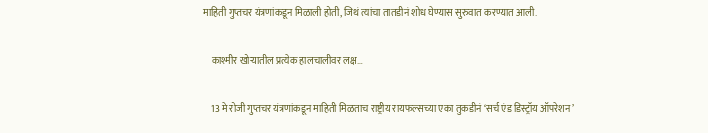माहिती गुप्तचर यंत्रणांकडून मिळाली होती, जिथं त्यांचा तातडीनं शोध घेण्यास सुरुवात करण्यात आली.

    काश्मीर खोऱ्यातील प्रत्येक हालचालीवर लक्ष…

    13 मे रोजी गुप्तचर यंत्रणांकडून माहिती मिळताच राष्ट्रीय रायफल्सच्या एका तुकडीनं ‘सर्च एंड डिस्ट्रॉय ऑपरेशन’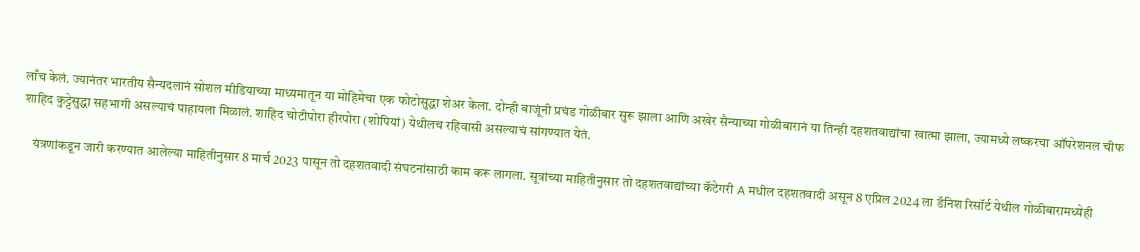लाँच केलं. ज्यानंतर भारतीय सैन्यदलानं सोशल मीडियाच्या माध्यमातून या मोहिमेचा एक फोटोसुद्धा शेअर केला. दोन्ही बाजूंनी प्रचंड गोळीबार सुरू झाला आणि अखेर सैन्याच्या गोळीबारानं या तिन्ही दहशतवाद्यांचा खात्मा झाला, ज्यामध्ये लष्करचा ऑपरेशनल चीफ शाहिद कुट्टेसुद्धा सहभागी असल्याचं पाहायला मिळालं. शाहिद चोटीपोरा हीरपोरा (शोपियां) येथीलच रहिवासी असल्याचं सांगण्यात येतं.

    यंत्रणांकडून जारी करण्यात आलेल्या माहितीनुसार 8 मार्च 2023 पासून तो दहशतवादी संघटनांसाठी काम करू लागला. सूत्रांच्या माहितीनुसार तो दहशतवाद्यांच्या कॅटेगरी A मधील दहशतवादी असून 8 एप्रिल 2024 ला डॅनिश रिसॉर्ट येथील गोळीबारामध्येही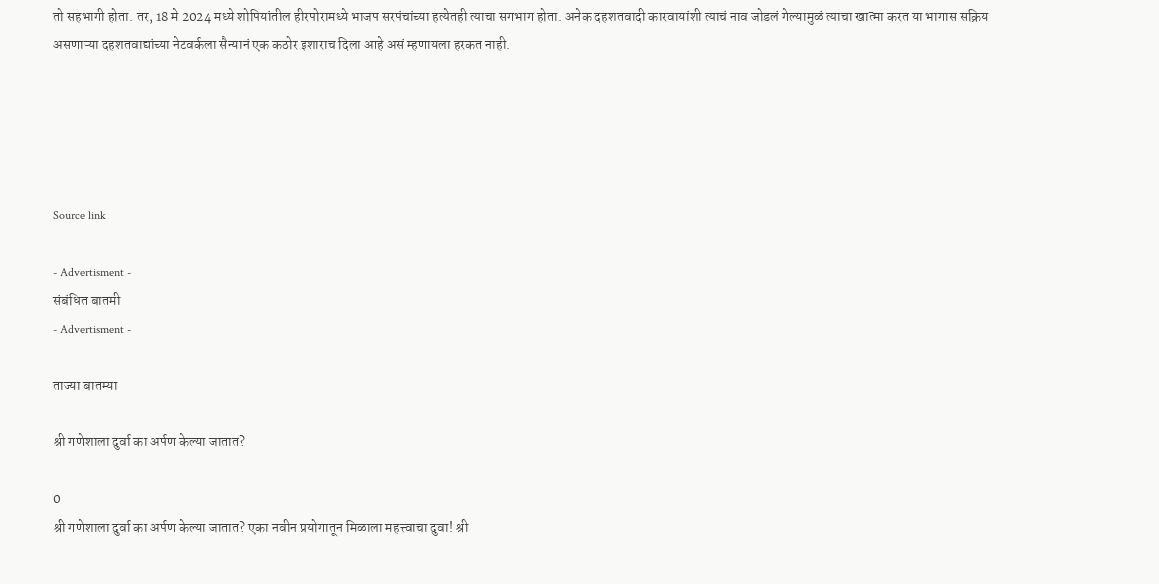तो सहभागी होता. तर, 18 मे 2024 मध्ये शोपियांतील हीरपोरामध्ये भाजप सरपंचांच्या हत्येतही त्याचा सगभाग होता. अनेक दहशतवादी कारवायांशी त्याचं नाव जोडलं गेल्यामुळं त्याचा खात्मा करत या भागास सक्रिय असणाऱ्या दहशतवाद्यांच्या नेटवर्कला सैन्यानं एक कठोर इशाराच दिला आहे असं म्हणायला हरकत नाही.





Source link

- Advertisment -
संबंधित बातमी
- Advertisment -

ताज्या बातम्या

श्री गणेशाला दुर्वा का अर्पण केल्या जातात?

0
श्री गणेशाला दुर्वा का अर्पण केल्या जातात? एका नवीन प्रयोगातून मिळाला महत्त्वाचा दुवा! श्री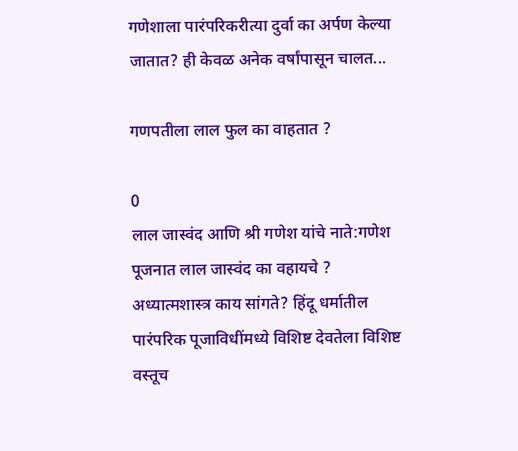गणेशाला पारंपरिकरीत्या दुर्वा का अर्पण केल्या जातात? ही केवळ अनेक वर्षांपासून चालत...

गणपतीला लाल फुल का वाहतात ?

0
लाल जास्वंद आणि श्री गणेश यांचे नाते:गणेश पूजनात लाल जास्वंद का वहायचे ? अध्यात्मशास्त्र काय सांगते? हिंदू धर्मातील पारंपरिक पूजाविधींमध्ये विशिष्ट देवतेला विशिष्ट वस्तूच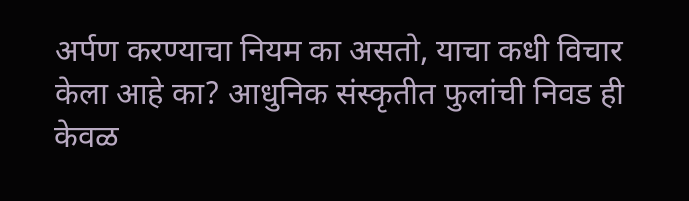अर्पण करण्याचा नियम का असतो, याचा कधी विचार केला आहे का? आधुनिक संस्कृतीत फुलांची निवड ही केवळ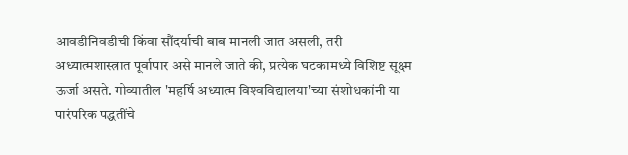आवडीनिवडीची किंवा सौंदर्याची बाब मानली जात असली, तरी अध्यात्मशास्त्रात पूर्वापार असे मानले जाते की, प्रत्येक घटकामध्ये विशिष्ट सूक्ष्म ऊर्जा असते. गोव्यातील 'महर्षि अध्यात्म विश्‍वविद्यालया'च्या संशोधकांनी या पारंपरिक पद्धतींचे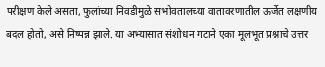परीक्षण केले असता, फुलांच्या निवडीमुळे सभोवतालच्या वातावरणातील ऊर्जेत लक्षणीय बदल होतो, असे निष्पन्न झाले. या अभ्यासात संशोधन गटाने एका मूलभूत प्रश्नाचे उत्तर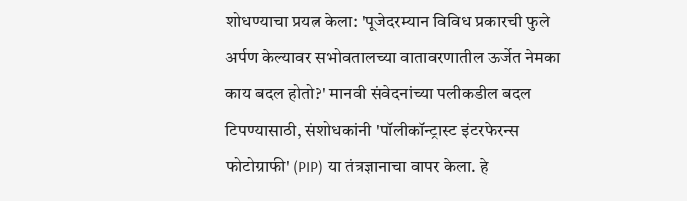शोधण्याचा प्रयत्न केला: 'पूजेदरम्यान विविध प्रकारची फुले अर्पण केल्यावर सभोवतालच्या वातावरणातील ऊर्जेत नेमका काय बदल होतो?' मानवी संवेदनांच्या पलीकडील बदल टिपण्यासाठी, संशोधकांनी 'पॉलीकॉन्ट्रास्ट इंटरफेरन्स फोटोग्राफी' (PIP) या तंत्रज्ञानाचा वापर केला. हे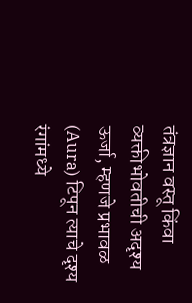तंत्रज्ञान वस्तू किंवा व्यक्तीभोवतीची अदृश्य ऊर्जा, म्हणजे प्रभावळ (Aura) टिपून त्याचे दृश्य रंगांमध्ये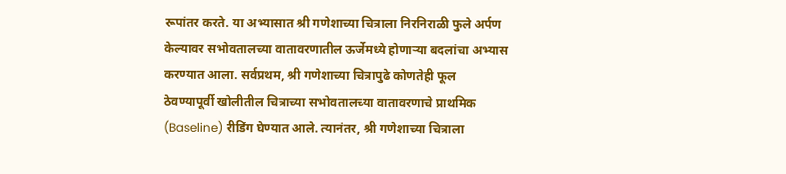रूपांतर करते. या अभ्यासात श्री गणेशाच्या चित्राला निरनिराळी फुले अर्पण केल्यावर सभोवतालच्या वातावरणातील ऊर्जेमध्ये होणाऱ्या बदलांचा अभ्यास करण्यात आला. सर्वप्रथम, श्री गणेशाच्या चित्रापुढे कोणतेही फूल ठेवण्यापूर्वी खोलीतील चित्राच्या सभोवतालच्या वातावरणाचे प्राथमिक (Baseline) रीडिंग घेण्यात आले. त्यानंतर, श्री गणेशाच्या चित्राला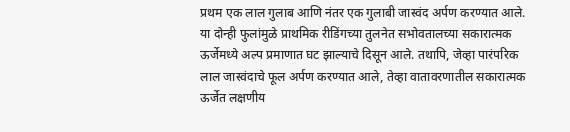प्रथम एक लाल गुलाब आणि नंतर एक गुलाबी जास्वंद अर्पण करण्यात आले. या दोन्ही फुलांमुळे प्राथमिक रीडिंगच्या तुलनेत सभोवतालच्या सकारात्मक ऊर्जेमध्ये अल्प प्रमाणात घट झाल्याचे दिसून आले. तथापि, जेव्हा पारंपरिक लाल जास्वंदाचे फूल अर्पण करण्यात आले, तेव्हा वातावरणातील सकारात्मक ऊर्जेत लक्षणीय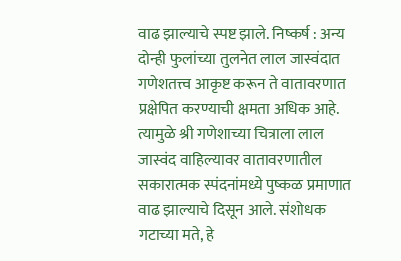वाढ झाल्याचे स्पष्ट झाले. निष्कर्ष : अन्य दोन्ही फुलांच्या तुलनेत लाल जास्वंदात गणेशतत्त्व आकृष्ट करून ते वातावरणात प्रक्षेपित करण्याची क्षमता अधिक आहे. त्यामुळे श्री गणेशाच्या चित्राला लाल जास्वंद वाहिल्यावर वातावरणातील सकारात्मक स्पंदनांमध्ये पुष्कळ प्रमाणात वाढ झाल्याचे दिसून आले. संशोधक गटाच्या मते, हे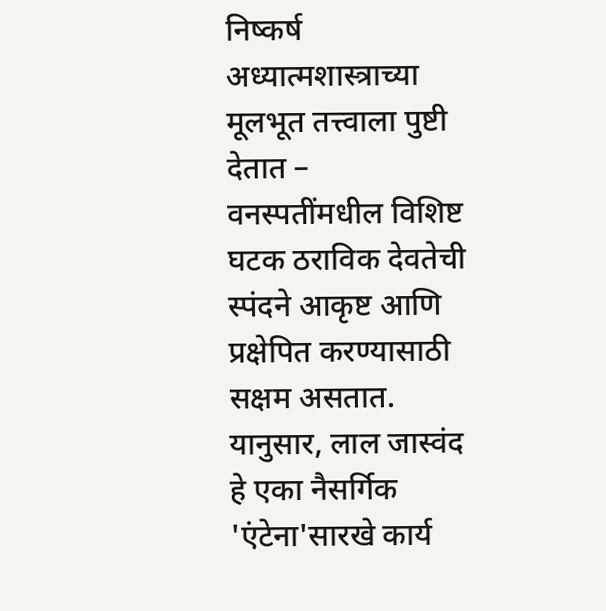निष्कर्ष अध्यात्मशास्त्राच्या मूलभूत तत्त्वाला पुष्टी देतात – वनस्पतींमधील विशिष्ट घटक ठराविक देवतेची स्पंदने आकृष्ट आणि प्रक्षेपित करण्यासाठी सक्षम असतात. यानुसार, लाल जास्वंद हे एका नैसर्गि‍क 'एंटेना'सारखे कार्य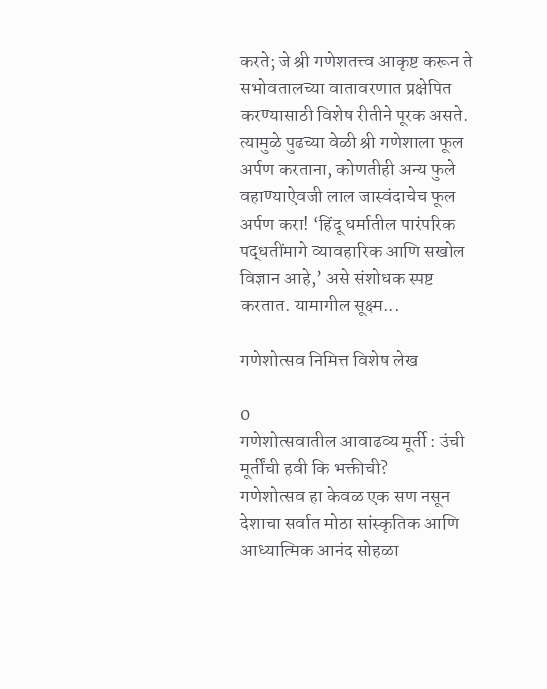करते; जे श्री गणेशतत्त्व आकृष्ट करून ते सभोवतालच्या वातावरणात प्रक्षेपित करण्यासाठी विशेष रीतीने पूरक असते. त्यामुळे पुढच्या वेळी श्री गणेशाला फूल अर्पण करताना, कोणतीही अन्य फुले वहाण्याऐवजी लाल जास्वंदाचेच फूल अर्पण करा! ‘हिंदू धर्मातील पारंपरिक पद्धतींमागे व्यावहारिक आणि सखोल विज्ञान आहे,’ असे संशोधक स्पष्ट करतात. यामागील सूक्ष्म...

गणेशोत्सव निमित्त विशेष लेख

0
गणेशोत्सवातील आवाढव्य मूर्ती : उंची मूर्तींची हवी कि भक्तीची?      गणेशोत्सव हा केवळ एक सण नसून देशाचा सर्वात मोठा सांस्कृतिक आणि आध्यात्मिक आनंद सोहळा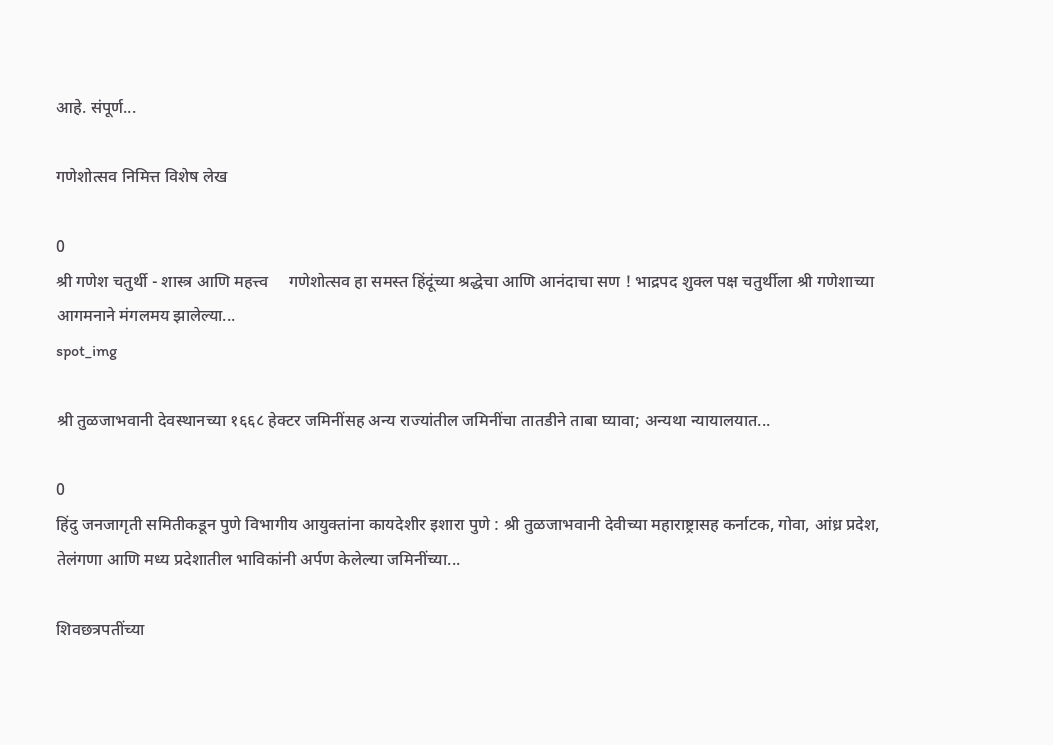आहे. संपूर्ण...

गणेशोत्सव निमित्त विशेष लेख

0
श्री गणेश चतुर्थी - शास्त्र आणि महत्त्व     गणेशोत्सव हा समस्त हिंदूंच्या श्रद्धेचा आणि आनंदाचा सण ! भाद्रपद शुक्ल पक्ष चतुर्थीला श्री गणेशाच्या आगमनाने मंगलमय झालेल्या...
spot_img

श्री तुळजाभवानी देवस्थानच्या १६६८ हेक्टर जमिनींसह अन्य राज्यांतील जमिनींचा तातडीने ताबा घ्यावा; अन्यथा न्यायालयात...

0
हिंदु जनजागृती समितीकडून पुणे विभागीय आयुक्तांना कायदेशीर इशारा पुणे : श्री तुळजाभवानी देवीच्या महाराष्ट्रासह कर्नाटक, गोवा, आंध्र प्रदेश, तेलंगणा आणि मध्य प्रदेशातील भाविकांनी अर्पण केलेल्या जमिनींच्या...

शिवछत्रपतींच्या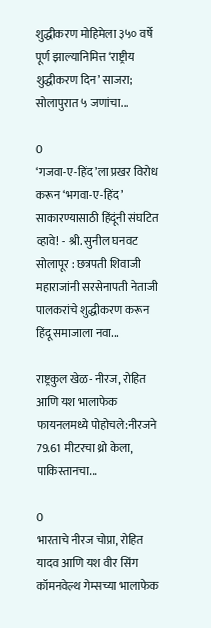शुद्धीकरण मोहिमेला ३५० वर्षे पूर्ण झाल्यानिमित्त ‘राष्ट्रीय शुद्धीकरण दिन’ साजरा; सोलापुरात ५ जणांचा...

0
‘गजवा-ए-हिंद’ला प्रखर विरोध करून ‘भगवा-ए-हिंद’ साकारण्यासाठी हिंदूंनी संघटित व्हावे! - श्री. सुनील घनवट सोलापूर : छत्रपती शिवाजी महाराजांनी सरसेनापती नेताजी पालकरांचे शुद्धीकरण करून हिंदू समाजाला नवा...

राष्ट्रकुल खेळ- नीरज, रोहित आणि यश भालाफेक फायनलमध्ये पोहोचले:नीरजने 79.61 मीटरचा थ्रो केला, पाकिस्तानचा...

0
भारताचे नीरज चोप्रा, रोहित यादव आणि यश वीर सिंग कॉमनवेल्थ गेम्सच्या भालाफेक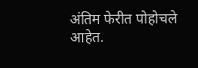अंतिम फेरीत पोहोचले आहेत.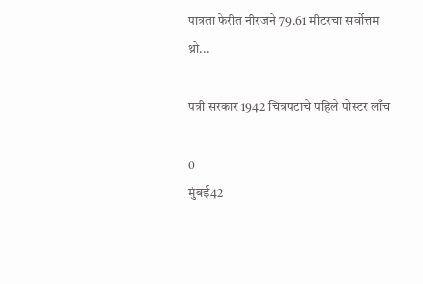पात्रता फेरीत नीरजने 79.61 मीटरचा सर्वोत्तम थ्रो...

पत्री सरकार 1942 चित्रपटाचे पहिले पोस्टर लाँच

0
मुंबई42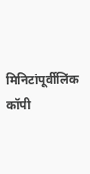मिनिटांपूर्वीलिंक कॉपी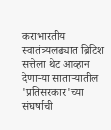कराभारतीय स्वातंत्र्यलढ्यात ब्रिटिश सत्तेला थेट आव्हान देणाऱ्या साताऱ्यातील 'प्रतिसरकार'च्या संघर्षाची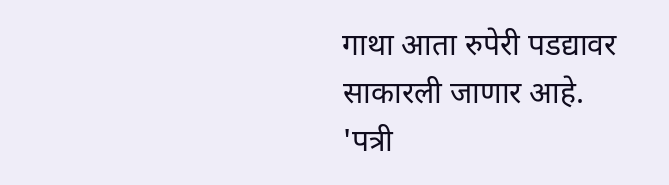गाथा आता रुपेरी पडद्यावर साकारली जाणार आहे. 'पत्री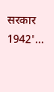सरकार 1942'...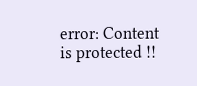error: Content is protected !!